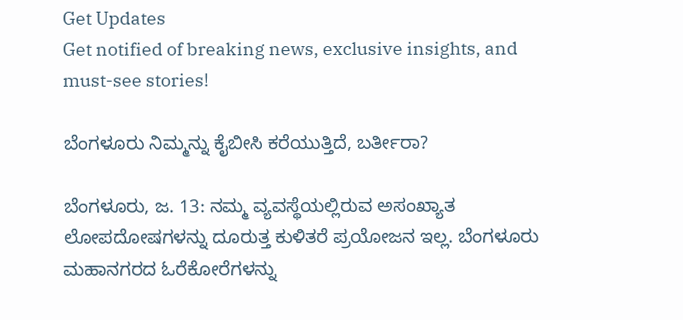Get Updates
Get notified of breaking news, exclusive insights, and must-see stories!

ಬೆಂಗಳೂರು ನಿಮ್ಮನ್ನು ಕೈಬೀಸಿ ಕರೆಯುತ್ತಿದೆ, ಬರ್ತೀರಾ?

ಬೆಂಗಳೂರು, ಜ. 13: ನಮ್ಮ ವ್ಯವಸ್ಥೆಯಲ್ಲಿರುವ ಅಸಂಖ್ಯಾತ ಲೋಪದೋಷಗಳನ್ನು ದೂರುತ್ತ ಕುಳಿತರೆ ಪ್ರಯೋಜನ ಇಲ್ಲ. ಬೆಂಗಳೂರು ಮಹಾನಗರದ ಓರೆಕೋರೆಗಳನ್ನು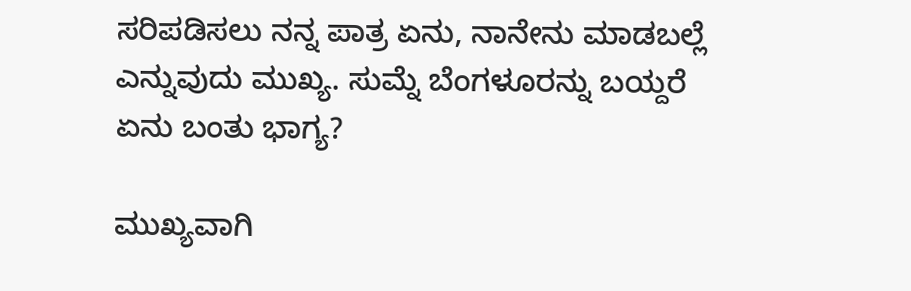ಸರಿಪಡಿಸಲು ನನ್ನ ಪಾತ್ರ ಏನು, ನಾನೇನು ಮಾಡಬಲ್ಲೆ ಎನ್ನುವುದು ಮುಖ್ಯ. ಸುಮ್ನೆ ಬೆಂಗಳೂರನ್ನು ಬಯ್ದರೆ ಏನು ಬಂತು ಭಾಗ್ಯ?

ಮುಖ್ಯವಾಗಿ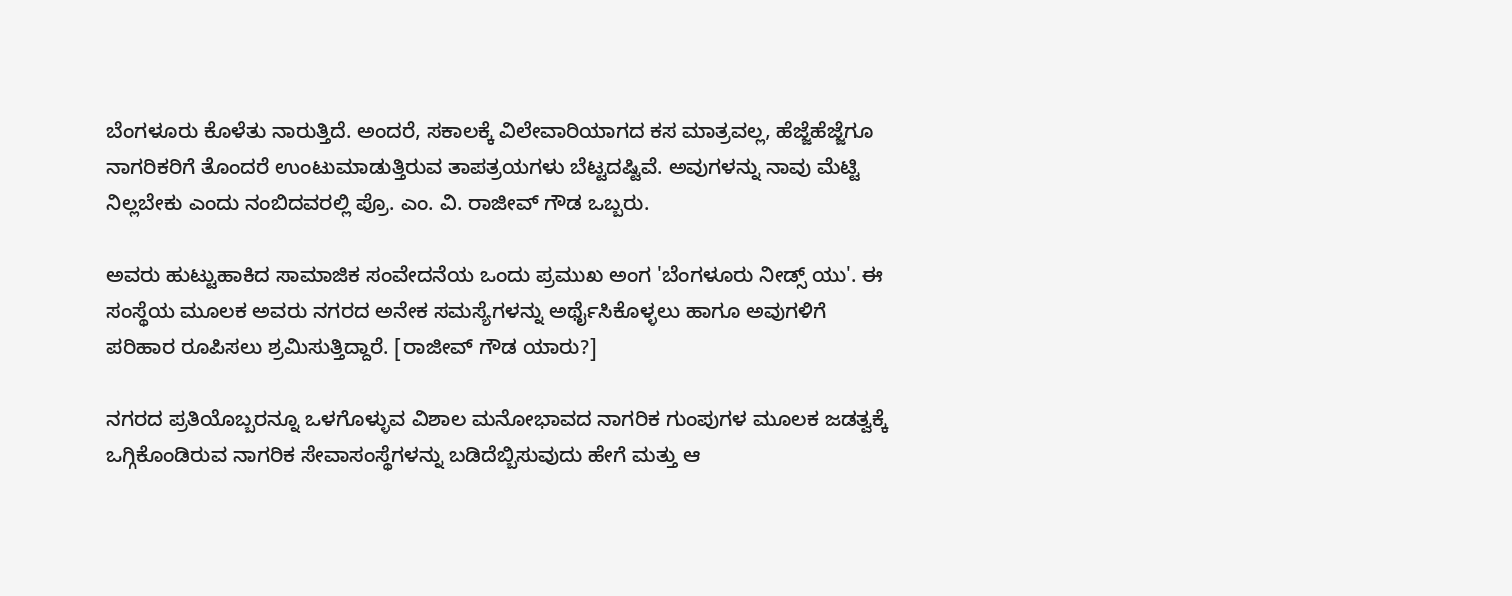ಬೆಂಗಳೂರು ಕೊಳೆತು ನಾರುತ್ತಿದೆ. ಅಂದರೆ, ಸಕಾಲಕ್ಕೆ ವಿಲೇವಾರಿಯಾಗದ ಕಸ ಮಾತ್ರವಲ್ಲ, ಹೆಜ್ಜೆಹೆಜ್ಜೆಗೂ ನಾಗರಿಕರಿಗೆ ತೊಂದರೆ ಉಂಟುಮಾಡುತ್ತಿರುವ ತಾಪತ್ರಯಗಳು ಬೆಟ್ಟದಷ್ಟಿವೆ. ಅವುಗಳನ್ನು ನಾವು ಮೆಟ್ಟಿ ನಿಲ್ಲಬೇಕು ಎಂದು ನಂಬಿದವರಲ್ಲಿ ಪ್ರೊ. ಎಂ. ವಿ. ರಾಜೀವ್ ಗೌಡ ಒಬ್ಬರು.

ಅವರು ಹುಟ್ಟುಹಾಕಿದ ಸಾಮಾಜಿಕ ಸಂವೇದನೆಯ ಒಂದು ಪ್ರಮುಖ ಅಂಗ 'ಬೆಂಗಳೂರು ನೀಡ್ಸ್ ಯು'. ಈ ಸಂಸ್ಥೆಯ ಮೂಲಕ ಅವರು ನಗರದ ಅನೇಕ ಸಮಸ್ಯೆಗಳನ್ನು ಅರ್ಥೈಸಿಕೊಳ್ಳಲು ಹಾಗೂ ಅವುಗಳಿಗೆ ಪರಿಹಾರ ರೂಪಿಸಲು ಶ್ರಮಿಸುತ್ತಿದ್ದಾರೆ. [ರಾಜೀವ್ ಗೌಡ ಯಾರು?]

ನಗರದ ಪ್ರತಿಯೊಬ್ಬರನ್ನೂ ಒಳಗೊಳ್ಳುವ ವಿಶಾಲ ಮನೋಭಾವದ ನಾಗರಿಕ ಗುಂಪುಗಳ ಮೂಲಕ ಜಡತ್ವಕ್ಕೆ ಒಗ್ಗಿಕೊಂಡಿರುವ ನಾಗರಿಕ ಸೇವಾಸಂಸ್ಥೆಗಳನ್ನು ಬಡಿದೆಬ್ಬಿಸುವುದು ಹೇಗೆ ಮತ್ತು ಆ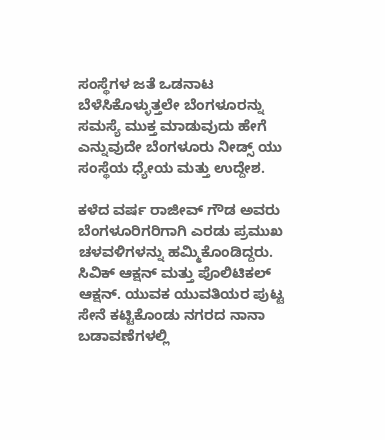ಸಂಸ್ಥೆಗಳ ಜತೆ ಒಡನಾಟ ಬೆಳೆಸಿಕೊಳ್ಳುತ್ತಲೇ ಬೆಂಗಳೂರನ್ನು ಸಮಸ್ಯೆ ಮುಕ್ತ ಮಾಡುವುದು ಹೇಗೆ ಎನ್ನುವುದೇ ಬೆಂಗಳೂರು ನೀಡ್ಸ್ ಯು ಸಂಸ್ಥೆಯ ಧ್ಯೇಯ ಮತ್ತು ಉದ್ದೇಶ.

ಕಳೆದ ವರ್ಷ ರಾಜೀವ್ ಗೌಡ ಅವರು ಬೆಂಗಳೂರಿಗರಿಗಾಗಿ ಎರಡು ಪ್ರಮುಖ ಚಳವಳಿಗಳನ್ನು ಹಮ್ಮಿಕೊಂಡಿದ್ದರು. ಸಿವಿಕ್ ಆಕ್ಷನ್ ಮತ್ತು ಪೊಲಿಟಿಕಲ್ ಆಕ್ಷನ್. ಯುವಕ ಯುವತಿಯರ ಪುಟ್ಟ ಸೇನೆ ಕಟ್ಟಿಕೊಂಡು ನಗರದ ನಾನಾ ಬಡಾವಣೆಗಳಲ್ಲಿ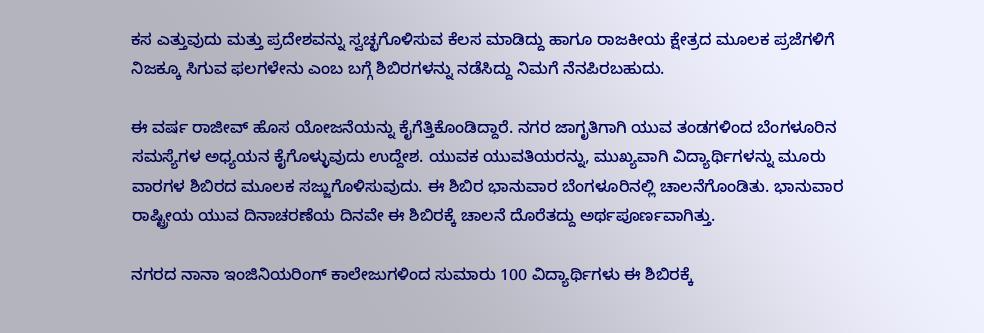ಕಸ ಎತ್ತುವುದು ಮತ್ತು ಪ್ರದೇಶವನ್ನು ಸ್ವಚ್ಛಗೊಳಿಸುವ ಕೆಲಸ ಮಾಡಿದ್ದು ಹಾಗೂ ರಾಜಕೀಯ ಕ್ಷೇತ್ರದ ಮೂಲಕ ಪ್ರಜೆಗಳಿಗೆ ನಿಜಕ್ಕೂ ಸಿಗುವ ಫಲಗಳೇನು ಎಂಬ ಬಗ್ಗೆ ಶಿಬಿರಗಳನ್ನು ನಡೆಸಿದ್ದು ನಿಮಗೆ ನೆನಪಿರಬಹುದು.

ಈ ವರ್ಷ ರಾಜೀವ್ ಹೊಸ ಯೋಜನೆಯನ್ನು ಕೈಗೆತ್ತಿಕೊಂಡಿದ್ದಾರೆ. ನಗರ ಜಾಗೃತಿಗಾಗಿ ಯುವ ತಂಡಗಳಿಂದ ಬೆಂಗಳೂರಿನ ಸಮಸ್ಯೆಗಳ ಅಧ್ಯಯನ ಕೈಗೊಳ್ಳುವುದು ಉದ್ದೇಶ. ಯುವಕ ಯುವತಿಯರನ್ನು, ಮುಖ್ಯವಾಗಿ ವಿದ್ಯಾರ್ಥಿಗಳನ್ನು ಮೂರು ವಾರಗಳ ಶಿಬಿರದ ಮೂಲಕ ಸಜ್ಜುಗೊಳಿಸುವುದು. ಈ ಶಿಬಿರ ಭಾನುವಾರ ಬೆಂಗಳೂರಿನಲ್ಲಿ ಚಾಲನೆಗೊಂಡಿತು. ಭಾನುವಾರ ರಾಷ್ಟ್ರೀಯ ಯುವ ದಿನಾಚರಣೆಯ ದಿನವೇ ಈ ಶಿಬಿರಕ್ಕೆ ಚಾಲನೆ ದೊರೆತದ್ದು ಅರ್ಥಪೂರ್ಣವಾಗಿತ್ತು.

ನಗರದ ನಾನಾ ಇಂಜಿನಿಯರಿಂಗ್ ಕಾಲೇಜುಗಳಿಂದ ಸುಮಾರು 100 ವಿದ್ಯಾರ್ಥಿಗಳು ಈ ಶಿಬಿರಕ್ಕೆ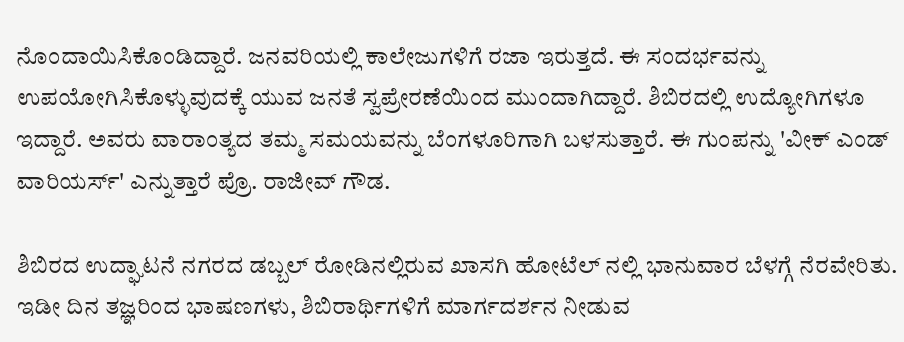ನೊಂದಾಯಿಸಿಕೊಂಡಿದ್ದಾರೆ. ಜನವರಿಯಲ್ಲಿ ಕಾಲೇಜುಗಳಿಗೆ ರಜಾ ಇರುತ್ತದೆ. ಈ ಸಂದರ್ಭವನ್ನು ಉಪಯೋಗಿಸಿಕೊಳ್ಳುವುದಕ್ಕೆ ಯುವ ಜನತೆ ಸ್ವಪ್ರೇರಣೆಯಿಂದ ಮುಂದಾಗಿದ್ದಾರೆ. ಶಿಬಿರದಲ್ಲಿ ಉದ್ಯೋಗಿಗಳೂ ಇದ್ದಾರೆ. ಅವರು ವಾರಾಂತ್ಯದ ತಮ್ಮ ಸಮಯವನ್ನು ಬೆಂಗಳೂರಿಗಾಗಿ ಬಳಸುತ್ತಾರೆ. ಈ ಗುಂಪನ್ನು 'ವೀಕ್ ಎಂಡ್ ವಾರಿಯರ್ಸ್' ಎನ್ನುತ್ತಾರೆ ಪ್ರೊ. ರಾಜೀವ್ ಗೌಡ.

ಶಿಬಿರದ ಉದ್ಘಾಟನೆ ನಗರದ ಡಬ್ಬಲ್ ರೋಡಿನಲ್ಲಿರುವ ಖಾಸಗಿ ಹೋಟೆಲ್ ನಲ್ಲಿ ಭಾನುವಾರ ಬೆಳಗ್ಗೆ ನೆರವೇರಿತು. ಇಡೀ ದಿನ ತಜ್ಞರಿಂದ ಭಾಷಣಗಳು, ಶಿಬಿರಾರ್ಥಿಗಳಿಗೆ ಮಾರ್ಗದರ್ಶನ ನೀಡುವ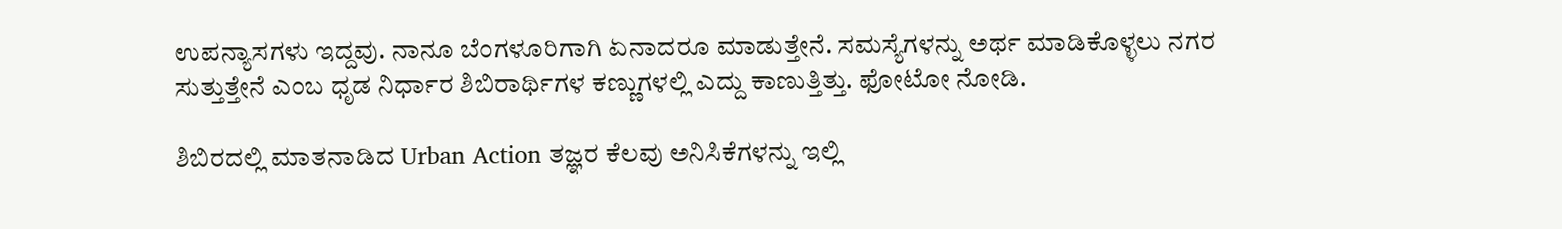ಉಪನ್ಯಾಸಗಳು ಇದ್ದವು. ನಾನೂ ಬೆಂಗಳೂರಿಗಾಗಿ ಏನಾದರೂ ಮಾಡುತ್ತೇನೆ. ಸಮಸ್ಯೆಗಳನ್ನು ಅರ್ಥ ಮಾಡಿಕೊಳ್ಳಲು ನಗರ ಸುತ್ತುತ್ತೇನೆ ಎಂಬ ಧೃಡ ನಿರ್ಧಾರ ಶಿಬಿರಾರ್ಥಿಗಳ ಕಣ್ಣುಗಳಲ್ಲಿ ಎದ್ದು ಕಾಣುತ್ತಿತ್ತು. ಫೋಟೋ ನೋಡಿ.

ಶಿಬಿರದಲ್ಲಿ ಮಾತನಾಡಿದ Urban Action ತಜ್ಞರ ಕೆಲವು ಅನಿಸಿಕೆಗಳನ್ನು ಇಲ್ಲಿ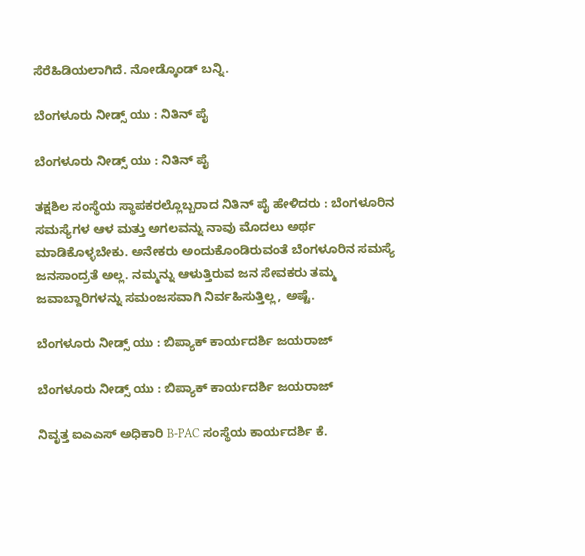ಸೆರೆಹಿಡಿಯಲಾಗಿದೆ. ನೋಡ್ಕೊಂಡ್ ಬನ್ನಿ.

ಬೆಂಗಳೂರು ನೀಡ್ಸ್ ಯು : ನಿತಿನ್ ಪೈ

ಬೆಂಗಳೂರು ನೀಡ್ಸ್ ಯು : ನಿತಿನ್ ಪೈ

ತಕ್ಷಶಿಲ ಸಂಸ್ಥೆಯ ಸ್ಥಾಪಕರಲ್ಲೊಬ್ಬರಾದ ನಿತಿನ್ ಪೈ ಹೇಳಿದರು : ಬೆಂಗಳೂರಿನ ಸಮಸ್ಯೆಗಳ ಆಳ ಮತ್ತು ಅಗಲವನ್ನು ನಾವು ಮೊದಲು ಅರ್ಥ ಮಾಡಿಕೊಳ್ಳಬೇಕು. ಅನೇಕರು ಅಂದುಕೊಂಡಿರುವಂತೆ ಬೆಂಗಳೂರಿನ ಸಮಸ್ಯೆ ಜನಸಾಂದ್ರತೆ ಅಲ್ಲ. ನಮ್ಮನ್ನು ಆಳುತ್ತಿರುವ ಜನ ಸೇವಕರು ತಮ್ಮ ಜವಾಬ್ದಾರಿಗಳನ್ನು ಸಮಂಜಸವಾಗಿ ನಿರ್ವಹಿಸುತ್ತಿಲ್ಲ, ಅಷ್ಟೆ.

ಬೆಂಗಳೂರು ನೀಡ್ಸ್ ಯು : ಬಿಪ್ಯಾಕ್ ಕಾರ್ಯದರ್ಶಿ ಜಯರಾಜ್

ಬೆಂಗಳೂರು ನೀಡ್ಸ್ ಯು : ಬಿಪ್ಯಾಕ್ ಕಾರ್ಯದರ್ಶಿ ಜಯರಾಜ್

ನಿವೃತ್ತ ಐಎಎಸ್ ಅಧಿಕಾರಿ B-PAC ಸಂಸ್ಥೆಯ ಕಾರ್ಯದರ್ಶಿ ಕೆ.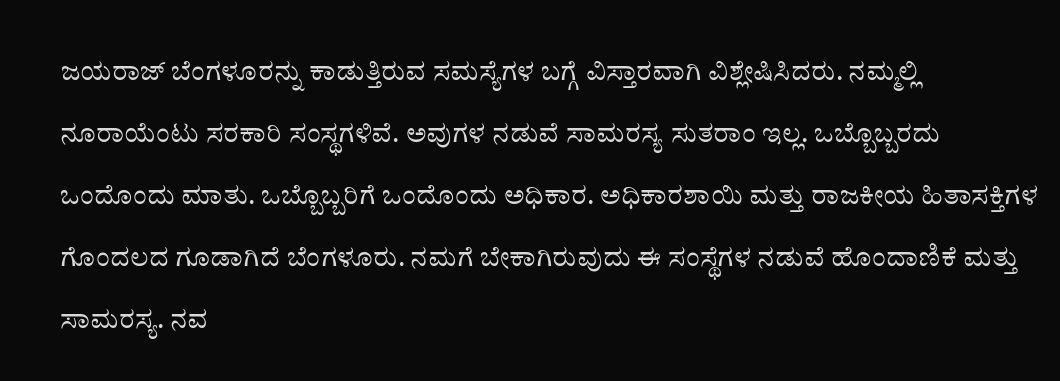ಜಯರಾಜ್ ಬೆಂಗಳೂರನ್ನು ಕಾಡುತ್ತಿರುವ ಸಮಸ್ಯೆಗಳ ಬಗ್ಗೆ ವಿಸ್ತಾರವಾಗಿ ವಿಶ್ಲೇಷಿಸಿದರು. ನಮ್ಮಲ್ಲಿ ನೂರಾಯೆಂಟು ಸರಕಾರಿ ಸಂಸ್ಥಗಳಿವೆ. ಅವುಗಳ ನಡುವೆ ಸಾಮರಸ್ಯ ಸುತರಾಂ ಇಲ್ಲ. ಒಬ್ಬೊಬ್ಬರದು ಒಂದೊಂದು ಮಾತು. ಒಬ್ಬೊಬ್ಬರಿಗೆ ಒಂದೊಂದು ಅಧಿಕಾರ. ಅಧಿಕಾರಶಾಯಿ ಮತ್ತು ರಾಜಕೀಯ ಹಿತಾಸಕ್ತಿಗಳ ಗೊಂದಲದ ಗೂಡಾಗಿದೆ ಬೆಂಗಳೂರು. ನಮಗೆ ಬೇಕಾಗಿರುವುದು ಈ ಸಂಸ್ಥೆಗಳ ನಡುವೆ ಹೊಂದಾಣಿಕೆ ಮತ್ತು ಸಾಮರಸ್ಯ. ನವ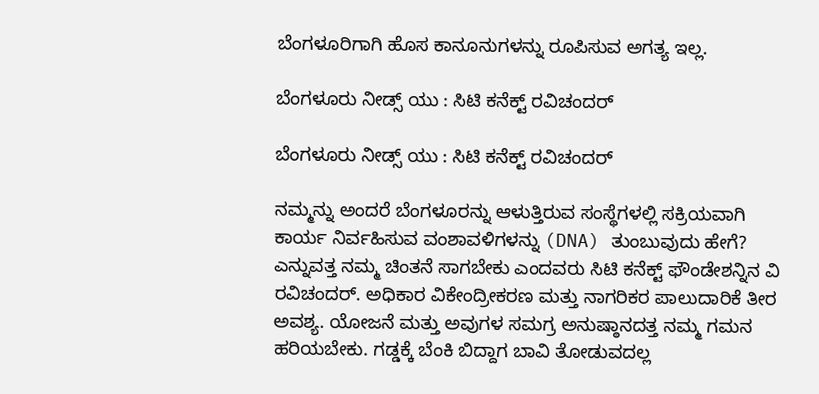ಬೆಂಗಳೂರಿಗಾಗಿ ಹೊಸ ಕಾನೂನುಗಳನ್ನು ರೂಪಿಸುವ ಅಗತ್ಯ ಇಲ್ಲ.

ಬೆಂಗಳೂರು ನೀಡ್ಸ್ ಯು : ಸಿಟಿ ಕನೆಕ್ಟ್ ರವಿಚಂದರ್

ಬೆಂಗಳೂರು ನೀಡ್ಸ್ ಯು : ಸಿಟಿ ಕನೆಕ್ಟ್ ರವಿಚಂದರ್

ನಮ್ಮನ್ನು ಅಂದರೆ ಬೆಂಗಳೂರನ್ನು ಆಳುತ್ತಿರುವ ಸಂಸ್ಥೆಗಳಲ್ಲಿ ಸಕ್ರಿಯವಾಗಿ ಕಾರ್ಯ ನಿರ್ವಹಿಸುವ ವಂಶಾವಳಿಗಳನ್ನು (DNA) ತುಂಬುವುದು ಹೇಗೆ? ಎನ್ನುವತ್ತ ನಮ್ಮ ಚಿಂತನೆ ಸಾಗಬೇಕು ಎಂದವರು ಸಿಟಿ ಕನೆಕ್ಟ್ ಫೌಂಡೇಶನ್ನಿನ ವಿ ರವಿಚಂದರ್. ಅಧಿಕಾರ ವಿಕೇಂದ್ರೀಕರಣ ಮತ್ತು ನಾಗರಿಕರ ಪಾಲುದಾರಿಕೆ ತೀರ ಅವಶ್ಯ. ಯೋಜನೆ ಮತ್ತು ಅವುಗಳ ಸಮಗ್ರ ಅನುಷ್ಠಾನದತ್ತ ನಮ್ಮ ಗಮನ ಹರಿಯಬೇಕು. ಗಡ್ಡಕ್ಕೆ ಬೆಂಕಿ ಬಿದ್ದಾಗ ಬಾವಿ ತೋಡುವದಲ್ಲ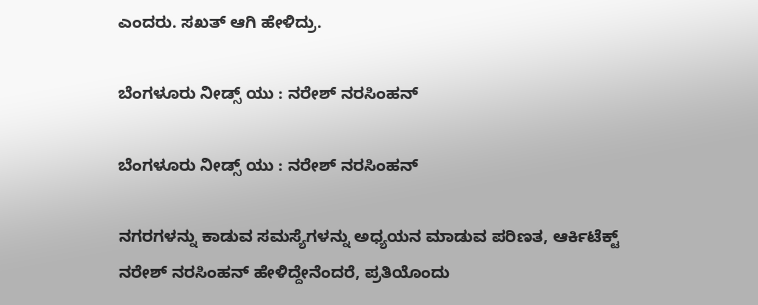ಎಂದರು. ಸಖತ್ ಆಗಿ ಹೇಳಿದ್ರು.

ಬೆಂಗಳೂರು ನೀಡ್ಸ್ ಯು : ನರೇಶ್ ನರಸಿಂಹನ್

ಬೆಂಗಳೂರು ನೀಡ್ಸ್ ಯು : ನರೇಶ್ ನರಸಿಂಹನ್

ನಗರಗಳನ್ನು ಕಾಡುವ ಸಮಸ್ಯೆಗಳನ್ನು ಅಧ್ಯಯನ ಮಾಡುವ ಪರಿಣತ, ಆರ್ಕಿಟೆಕ್ಟ್ ನರೇಶ್ ನರಸಿಂಹನ್ ಹೇಳಿದ್ದೇನೆಂದರೆ, ಪ್ರತಿಯೊಂದು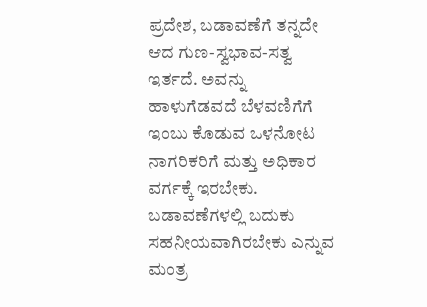ಪ್ರದೇಶ, ಬಡಾವಣೆಗೆ ತನ್ನದೇ ಆದ ಗುಣ-ಸ್ವಭಾವ-ಸತ್ವ ಇರ್ತದೆ. ಅವನ್ನು ಹಾಳುಗೆಡವದೆ ಬೆಳವಣಿಗೆಗೆ ಇಂಬು ಕೊಡುವ ಒಳನೋಟ ನಾಗರಿಕರಿಗೆ ಮತ್ತು ಅಧಿಕಾರ ವರ್ಗಕ್ಕೆ ಇರಬೇಕು. ಬಡಾವಣೆಗಳಲ್ಲಿ ಬದುಕು ಸಹನೀಯವಾಗಿರಬೇಕು ಎನ್ನುವ ಮಂತ್ರ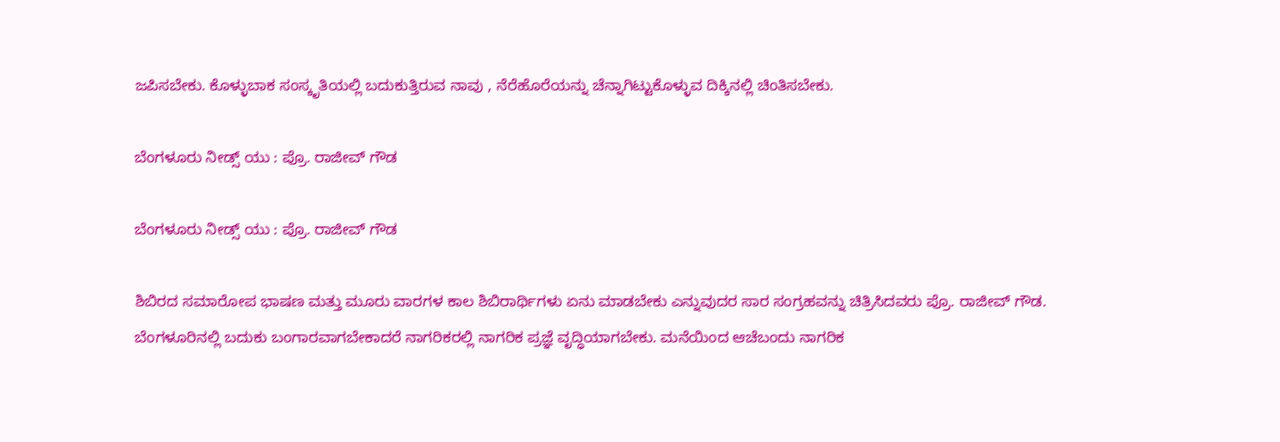ಜಪಿಸಬೇಕು. ಕೊಳ್ಳುಬಾಕ ಸಂಸ್ಕೃತಿಯಲ್ಲಿ ಬದುಕುತ್ತಿರುವ ನಾವು , ನೆರೆಹೊರೆಯನ್ನು ಚೆನ್ನಾಗಿಟ್ಟುಕೊಳ್ಳುವ ದಿಕ್ಕಿನಲ್ಲಿ ಚಿಂತಿಸಬೇಕು.

ಬೆಂಗಳೂರು ನೀಡ್ಸ್ ಯು : ಪ್ರೊ. ರಾಜೀವ್ ಗೌಡ

ಬೆಂಗಳೂರು ನೀಡ್ಸ್ ಯು : ಪ್ರೊ. ರಾಜೀವ್ ಗೌಡ

ಶಿಬಿರದ ಸಮಾರೋಪ ಭಾಷಣ ಮತ್ತು ಮೂರು ವಾರಗಳ ಕಾಲ ಶಿಬಿರಾರ್ಥಿಗಳು ಏನು ಮಾಡಬೇಕು ಎನ್ನುವುದರ ಸಾರ ಸಂಗ್ರಹವನ್ನು ಚಿತ್ರಿಸಿದವರು ಪ್ರೊ. ರಾಜೀವ್ ಗೌಡ. ಬೆಂಗಳೂರಿನಲ್ಲಿ ಬದುಕು ಬಂಗಾರವಾಗಬೇಕಾದರೆ ನಾಗರಿಕರಲ್ಲಿ ನಾಗರಿಕ ಪ್ರಜ್ಞೆ ವೃದ್ಧಿಯಾಗಬೇಕು. ಮನೆಯಿಂದ ಆಚೆಬಂದು ನಾಗರಿಕ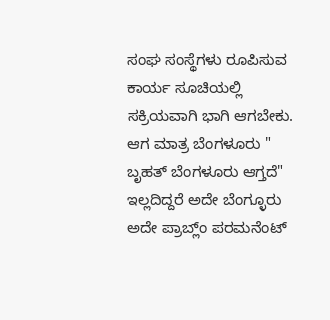ಸಂಘ ಸಂಸ್ಥೆಗಳು ರೂಪಿಸುವ ಕಾರ್ಯ ಸೂಚಿಯಲ್ಲಿ ಸಕ್ರಿಯವಾಗಿ ಭಾಗಿ ಆಗಬೇಕು. ಆಗ ಮಾತ್ರ ಬೆಂಗಳೂರು " ಬೃಹತ್ ಬೆಂಗಳೂರು ಆಗ್ತದೆ" ಇಲ್ಲದಿದ್ದರೆ ಅದೇ ಬೆಂಗ್ಳೂರು ಅದೇ ಪ್ರಾಬ್ಲ್ಂ ಪರಮನೆಂಟ್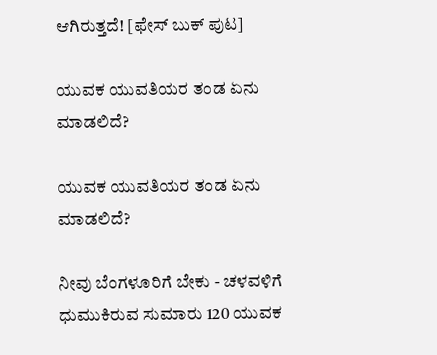ಆಗಿರುತ್ತದೆ! [ಫೇಸ್ ಬುಕ್ ಪುಟ]

ಯುವಕ ಯುವತಿಯರ ತಂಡ ಏನು ಮಾಡಲಿದೆ?

ಯುವಕ ಯುವತಿಯರ ತಂಡ ಏನು ಮಾಡಲಿದೆ?

ನೀವು ಬೆಂಗಳೂರಿಗೆ ಬೇಕು - ಚಳವಳಿಗೆ ಧುಮುಕಿರುವ ಸುಮಾರು 120 ಯುವಕ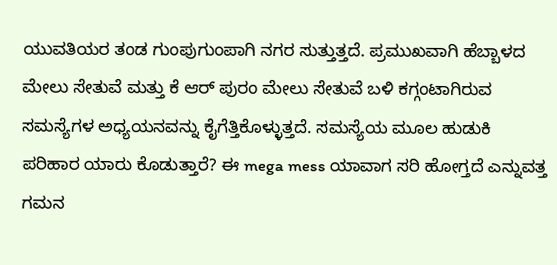ಯುವತಿಯರ ತಂಡ ಗುಂಪುಗುಂಪಾಗಿ ನಗರ ಸುತ್ತುತ್ತದೆ. ಪ್ರಮುಖವಾಗಿ ಹೆಬ್ಬಾಳದ ಮೇಲು ಸೇತುವೆ ಮತ್ತು ಕೆ ಆರ್ ಪುರಂ ಮೇಲು ಸೇತುವೆ ಬಳಿ ಕಗ್ಗಂಟಾಗಿರುವ ಸಮಸ್ಯೆಗಳ ಅಧ್ಯಯನವನ್ನು ಕೈಗೆತ್ತಿಕೊಳ್ಳುತ್ತದೆ. ಸಮಸ್ಯೆಯ ಮೂಲ ಹುಡುಕಿ ಪರಿಹಾರ ಯಾರು ಕೊಡುತ್ತಾರೆ? ಈ mega mess ಯಾವಾಗ ಸರಿ ಹೋಗ್ತದೆ ಎನ್ನುವತ್ತ ಗಮನ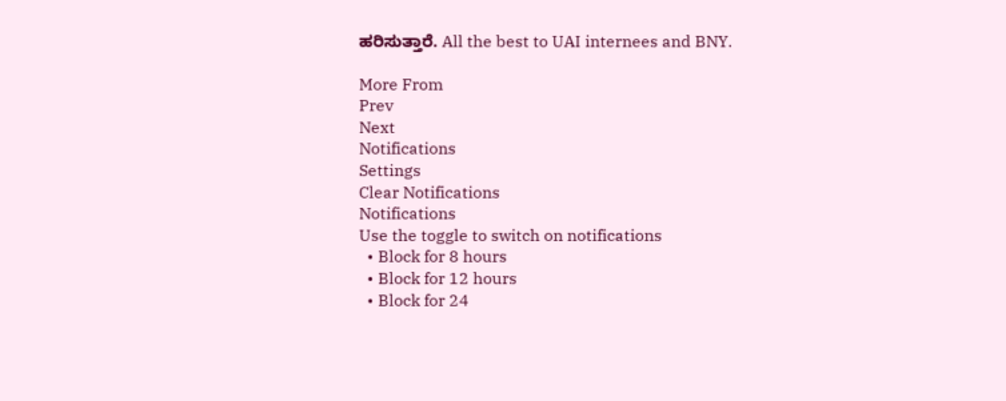ಹರಿಸುತ್ತಾರೆ. All the best to UAI internees and BNY.

More From
Prev
Next
Notifications
Settings
Clear Notifications
Notifications
Use the toggle to switch on notifications
  • Block for 8 hours
  • Block for 12 hours
  • Block for 24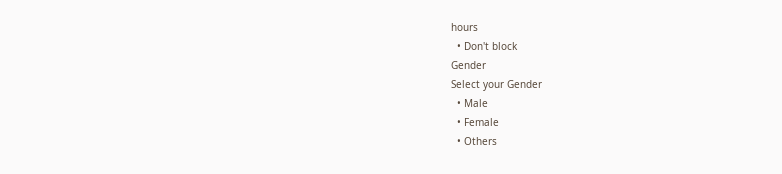hours
  • Don't block
Gender
Select your Gender
  • Male
  • Female
  • Others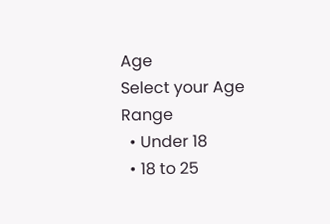Age
Select your Age Range
  • Under 18
  • 18 to 25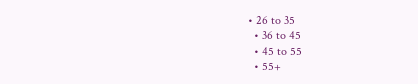• 26 to 35
  • 36 to 45
  • 45 to 55
  • 55+